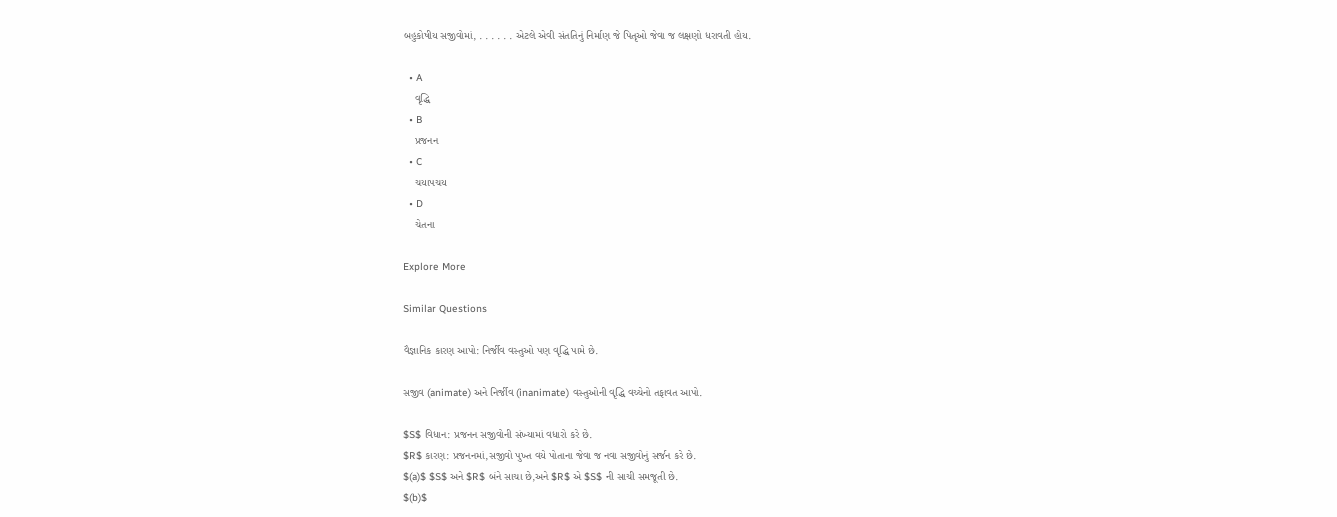બહુકોષીય સજીવોમાં, . . . . . . એટલે એવી સંતતિનું નિર્માણ જે પિતૃઓ જેવા જ લક્ષણો ધરાવતી હોય.

  • A
    વૃદ્ધિ
  • B
    પ્રજનન
  • C
    ચયાપચય
  • D
    ચેતના

Explore More

Similar Questions

વૈજ્ઞાનિક કારણ આપો: નિર્જીવ વસ્તુઓ પણ વૃદ્ધિ પામે છે.

સજીવ (animate) અને નિર્જીવ (inanimate) વસ્તુઓની વૃદ્ધિ વચ્ચેનો તફાવત આપો.

$S$ વિધાન: પ્રજનન સજીવોની સંખ્યામાં વધારો કરે છે.
$R$ કારણ: પ્રજનનમાં,સજીવો પુખ્ત વયે પોતાના જેવા જ નવા સજીવોનું સર્જન કરે છે.
$(a)$ $S$ અને $R$ બંને સાચા છે,અને $R$ એ $S$ ની સાચી સમજૂતી છે.
$(b)$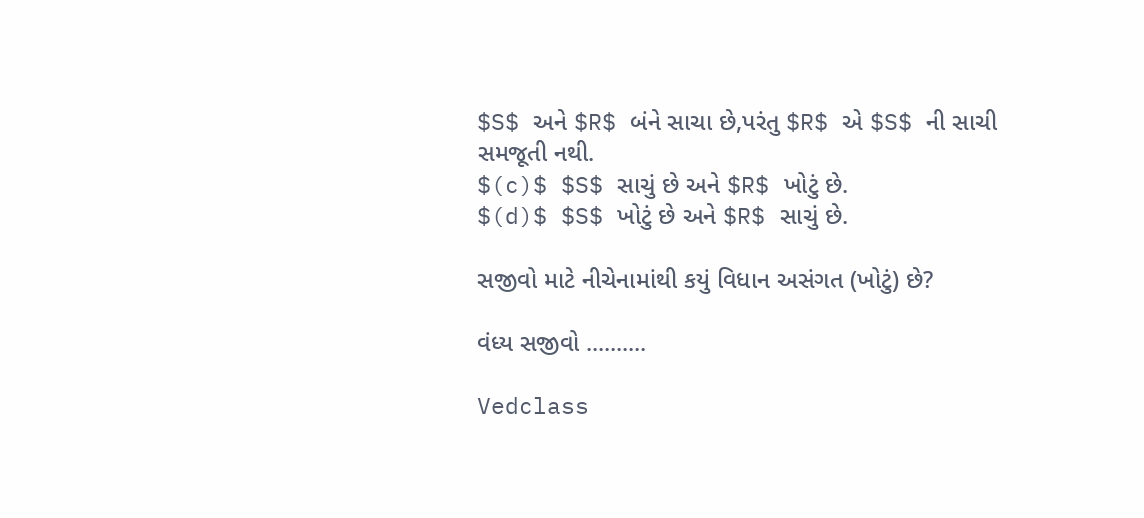$S$ અને $R$ બંને સાચા છે,પરંતુ $R$ એ $S$ ની સાચી સમજૂતી નથી.
$(c)$ $S$ સાચું છે અને $R$ ખોટું છે.
$(d)$ $S$ ખોટું છે અને $R$ સાચું છે.

સજીવો માટે નીચેનામાંથી કયું વિધાન અસંગત (ખોટું) છે?

વંધ્ય સજીવો ..........

Vedclass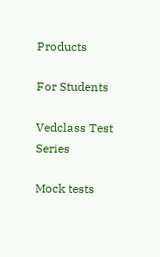Products

For Students

Vedclass Test Series

Mock tests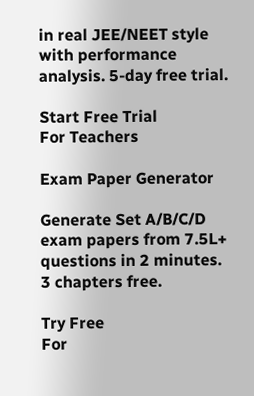in real JEE/NEET style with performance analysis. 5-day free trial.

Start Free Trial
For Teachers

Exam Paper Generator

Generate Set A/B/C/D exam papers from 7.5L+ questions in 2 minutes. 3 chapters free.

Try Free
For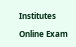Institutes

Online Exam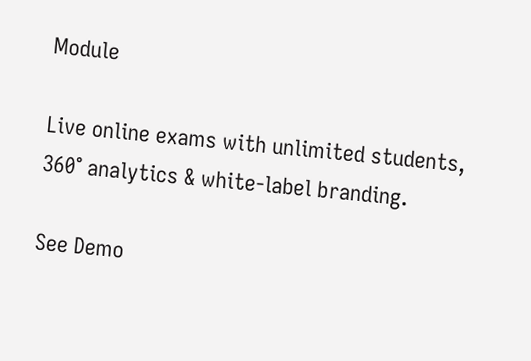Module

Live online exams with unlimited students, 360° analytics & white-label branding.

See Demo